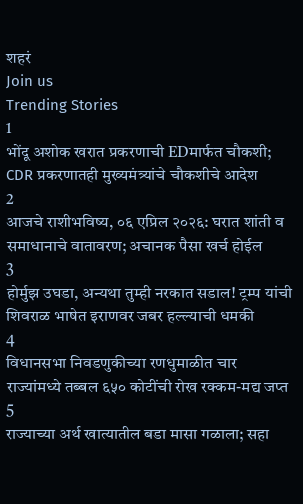शहरं
Join us
Trending Stories
1
भोंदू अशोक खरात प्रकरणाची EDमार्फत चौकशी; CDR प्रकरणातही मुख्यमंत्र्यांचे चौकशीचे आदेश
2
आजचे राशीभविष्य, ०६ एप्रिल २०२६: घरात शांती व समाधानाचे वातावरण; अचानक पैसा खर्च होईल
3
होर्मुझ उघडा, अन्यथा तुम्ही नरकात सडाल! ट्रम्प यांची शिवराळ भाषेत इराणवर जबर हल्ल्याची धमकी
4
विधानसभा निवडणुकीच्या रणधुमाळीत चार राज्यांमध्ये तब्बल ६५० कोटींची रोख रक्कम-मद्य जप्त
5
राज्याच्या अर्थ खात्यातील बडा मासा गळाला; सहा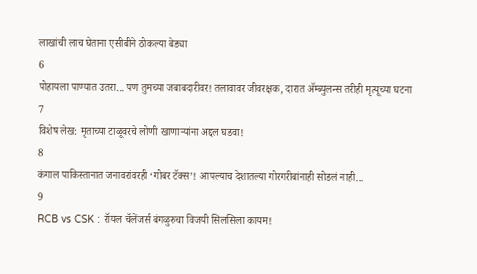लाखांची लाच घेताना एसीबीने ठोकल्या बेड्या
6
पोहायला पाण्यात उतरा... पण तुमच्या जबाबदारीवर! तलावावर जीवरक्षक, दारात ॲम्ब्युलन्स तरीही मृत्यूच्या घटना
7
विशेष लेख: मृताच्या टाळूवरचे लोणी खाणाऱ्यांना अद्दल घडवा!
8
कंगाल पाकिस्तानात जनावरांवरही ‘गोबर टॅक्स’! आपल्याच देशातल्या गोरगरीबांनाही सोडलं नाही...
9
RCB vs CSK : रॉयल चॅलेंजर्स बंगळुरुचा विजयी सिलसिला कायम!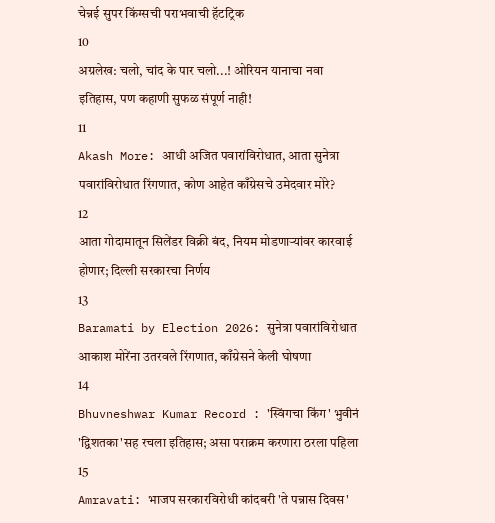चेन्नई सुपर किंग्सची पराभवाची हॅटट्रिक
10
अग्रलेख: चलो, चांद के पार चलो...! ओरियन यानाचा नवा इतिहास, पण कहाणी सुफळ संपूर्ण नाही!
11
Akash More: आधी अजित पवारांविरोधात, आता सुनेत्रा पवारांविरोधात रिंगणात, कोण आहेत काँग्रेसचे उमेदवार मोरे?
12
आता गोदामातून सिलेंडर विक्री बंद, नियम मोडणाऱ्यांवर कारवाई होणार; दिल्ली सरकारचा निर्णय
13
Baramati by Election 2026: सुनेत्रा पवारांविरोधात आकाश मोरेंना उतरवले रिंगणात, काँग्रेसने केली घोषणा
14
Bhuvneshwar Kumar Record : 'स्विंगचा किंग' भुवीनं 'द्विशतका'सह रचला इतिहास; असा पराक्रम करणारा ठरला पहिला
15
Amravati: भाजप सरकारविरोधी कांदबरी 'ते पन्नास दिवस'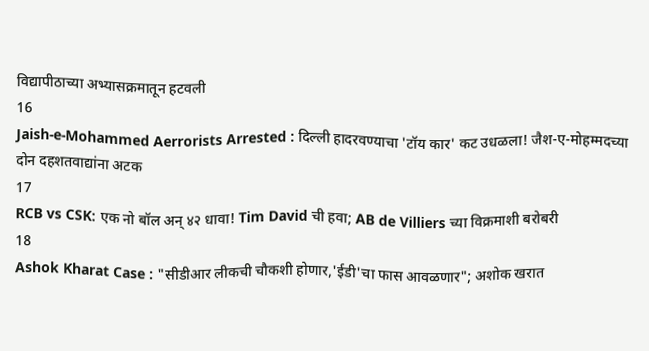विद्यापीठाच्या अभ्यासक्रमातून हटवली
16
Jaish-e-Mohammed Aerrorists Arrested : दिल्ली हादरवण्याचा 'टॉय कार' कट उधळला! जैश-ए-मोहम्मदच्या दोन दहशतवाद्यांना अटक
17
RCB vs CSK: एक नो बॉल अन् ४२ धावा! Tim David ची हवा; AB de Villiers च्या विक्रमाशी बरोबरी
18
Ashok Kharat Case : "सीडीआर लीकची चौकशी होणार,'ईडी'चा फास आवळणार"; अशोक खरात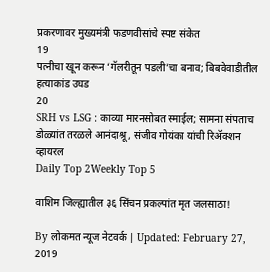प्रकरणावर मुख्यमंत्री फडणवीसांचे स्पष्ट संकेत
19
पत्नीचा खून करून ‘गॅलरीतून पडली’चा बनाव; बिबवेवाडीतील हत्याकांड उघड
20
SRH vs LSG : काव्या मारनसोबत स्माईल; सामना संपताच डोळ्यांत तरळले आनंदाश्रू, संजीव गोयंका यांची रिॲक्शन व्हायरल
Daily Top 2Weekly Top 5

वाशिम जिल्ह्यातील ३६ सिंचन प्रकल्पांत मृत जलसाठा!

By लोकमत न्यूज नेटवर्क | Updated: February 27, 2019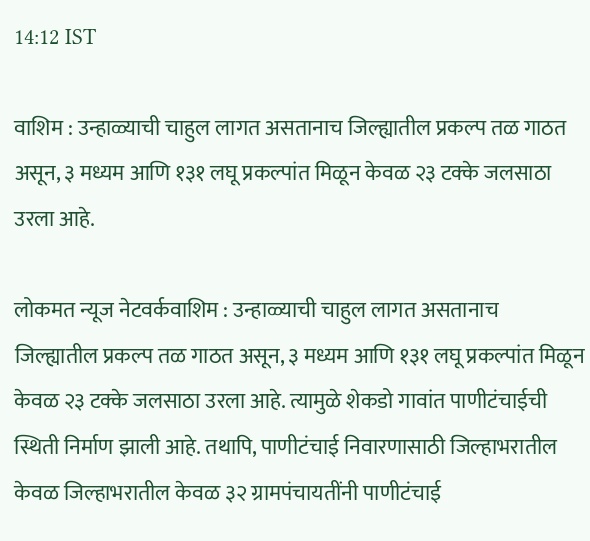14:12 IST

वाशिम : उन्हाळ्याची चाहुल लागत असतानाच जिल्ह्यातील प्रकल्प तळ गाठत असून, ३ मध्यम आणि १३१ लघू प्रकल्पांत मिळून केवळ २३ टक्के जलसाठा उरला आहे.

लोकमत न्यूज नेटवर्कवाशिम : उन्हाळ्याची चाहुल लागत असतानाच जिल्ह्यातील प्रकल्प तळ गाठत असून, ३ मध्यम आणि १३१ लघू प्रकल्पांत मिळून केवळ २३ टक्के जलसाठा उरला आहे. त्यामुळे शेकडो गावांत पाणीटंचाईची स्थिती निर्माण झाली आहे. तथापि, पाणीटंचाई निवारणासाठी जिल्हाभरातील केवळ जिल्हाभरातील केवळ ३२ ग्रामपंचायतींनी पाणीटंचाई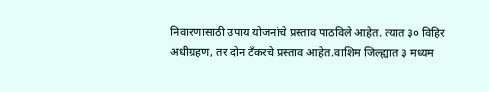निवारणासाठी उपाय योजनांचे प्रस्ताव पाठविले आहेत. त्यात ३० विहिर अधीग्रहण, तर दोन टँकरचे प्रस्ताव आहेत.वाशिम जिल्ह्यात ३ मध्यम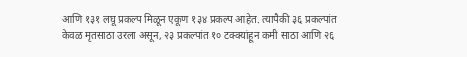आणि १३१ लघू प्रकल्प मिळून एकूण १३४ प्रकल्प आहेत. त्यापैकी ३६ प्रकल्पांत केवळ मृतसाठा उरला असून, २३ प्रकल्पांत १० टक्क्यांहून कमी साठा आणि २६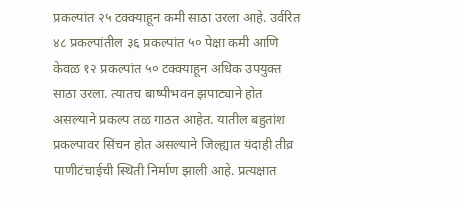प्रकल्पांत २५ टक्क्याहून कमी साठा उरला आहे. उर्वरित ४८ प्रकल्पांतील ३६ प्रकल्पांत ५० पेक्षा कमी आणि केवळ १२ प्रकल्पांत ५० टक्क्याहून अधिक उपयुक्त साठा उरला. त्यातच बाष्पीभवन झपाट्याने होत असल्याने प्रकल्प तळ गाठत आहेत. यातील बहुतांश प्रकल्पावर सिंचन होत असल्याने जिल्ह्यात यंदाही तीव्र पाणीटंचाईची स्थिती निर्माण झाली आहे. प्रत्यक्षात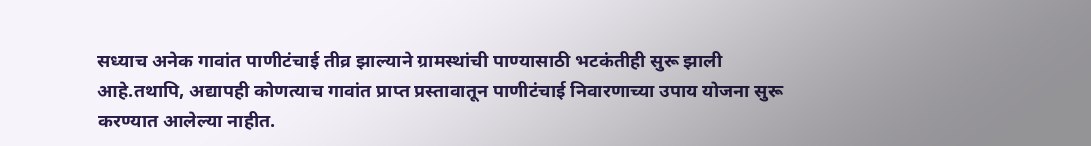सध्याच अनेक गावांत पाणीटंचाई तीव्र झाल्याने ग्रामस्थांची पाण्यासाठी भटकंतीही सुरू झाली आहे.तथापि, अद्यापही कोणत्याच गावांत प्राप्त प्रस्तावातून पाणीटंचाई निवारणाच्या उपाय योजना सुरू करण्यात आलेल्या नाहीत.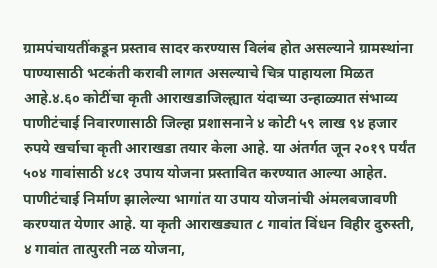ग्रामपंचायतींकडून प्रस्ताव सादर करण्यास विलंब होत असल्याने ग्रामस्थांना पाण्यासाठी भटकंती करावी लागत असल्याचे चित्र पाहायला मिळत आहे.४.६० कोटींचा कृती आराखडाजिल्ह्यात यंदाच्या उन्हाळ्यात संभाव्य पाणीटंचाई निवारणासाठी जिल्हा प्रशासनाने ४ कोटी ५९ लाख ९४ हजार रुपये खर्चाचा कृती आराखडा तयार केला आहे. या अंतर्गत जून २०१९ पर्यंत ५०४ गावांसाठी ४८१ उपाय योजना प्रस्तावित करण्यात आल्या आहेत. पाणीटंचाई निर्माण झालेल्या भागांत या उपाय योजनांची अंमलबजावणी करण्यात येणार आहे. या कृती आराखड्यात ८ गावांत विंधन विहीर दुरुस्ती, ४ गावांत तात्पुरती नळ योजना,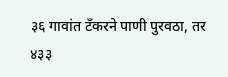३६ गावांत टँकरने पाणी पुरवठा, तर ४३३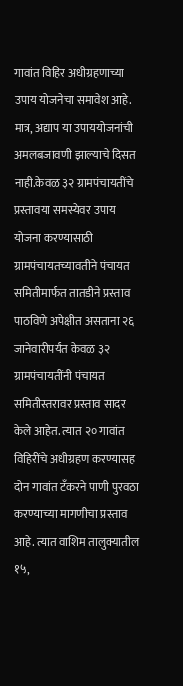गावांत विहिर अधीग्रहणाच्या उपाय योजनेचा समावेश आहे. मात्र, अद्याप या उपाययोजनांची अमलबजावणी झाल्याचे दिसत नाही.केवळ ३२ ग्रामपंचायतींचे प्रस्तावया समस्येवर उपाय योजना करण्यासाठी ग्रामपंचायतच्यावतीने पंचायत समितीमार्फत तातडीने प्रस्ताव पाठविणे अपेक्षीत असताना २६ जानेवारीपर्यंत केवळ ३२ ग्रामपंचायतींनी पंचायत समितीस्तरावर प्रस्ताव सादर केले आहेत. त्यात २० गावांत विहिरींचे अधीग्रहण करण्यासह दोन गावांत टँकरने पाणी पुरवठा करण्याच्या मागणीचा प्रस्ताव आहे. त्यात वाशिम तालुक्यातील १५,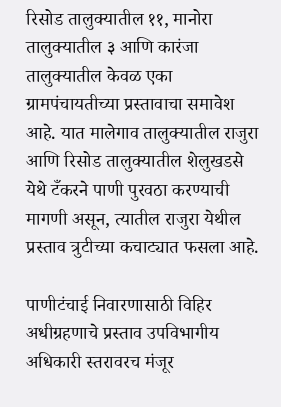रिसोड तालुक्यातील ११, मानोरा तालुक्यातील ३ आणि कारंजा तालुक्यातील केवळ एका ग्रामपंचायतीच्या प्रस्तावाचा समावेश आहे. यात मालेगाव तालुक्यातील राजुरा आणि रिसोड तालुक्यातील शेलुखडसे येथे टँकरने पाणी पुरवठा करण्याची मागणी असून, त्यातील राजुरा येथील प्रस्ताव त्रुटीच्या कचाट्यात फसला आहे.

पाणीटंचाई निवारणासाठी विहिर अधीग्रहणाचे प्रस्ताव उपविभागीय अधिकारी स्तरावरच मंजूर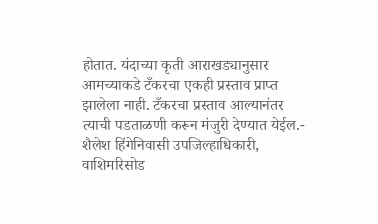होतात. यंदाच्या कृती आराखड्यानुसार आमच्याकडे टँकरचा एकही प्रस्ताव प्राप्त झालेला नाही. टँकरचा प्रस्ताव आल्यानंतर त्याची पडताळणी करून मंजुरी देण्यात येईल.- शैलेश हिंगेनिवासी उपजिल्हाधिकारी, वाशिमरिसोड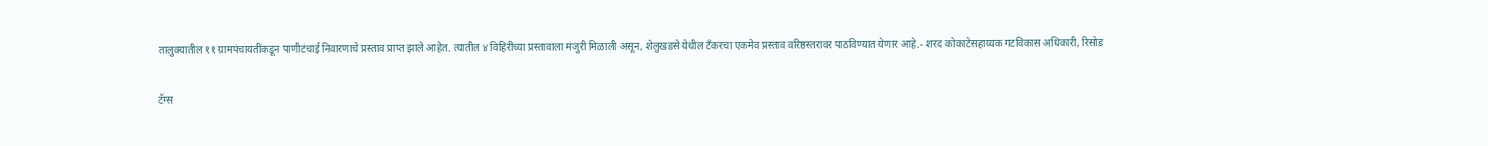तालुक्यातील ११ ग्रामपंचायतींकडून पाणीटंचाई निवारणाचे प्रस्ताव प्राप्त झाले आहेत. त्यातील ४ विहिरींच्या प्रस्तावाला मंजुरी मिळाली असून, शेलुखडसे येथील टँकरचा एकमेव प्रस्ताव वरिष्ठस्तरावर पाठविण्यात येणार आहे.- शरद कोकाटेसहाय्यक गटविकास अधिकारी, रिसोड

टॅग्स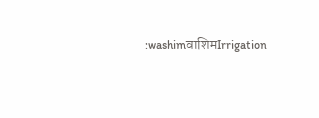:washimवाशिमIrrigation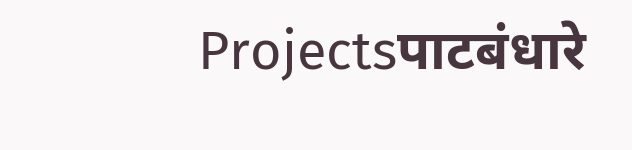Projectsपाटबंधारे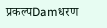प्रकल्पDamधरण